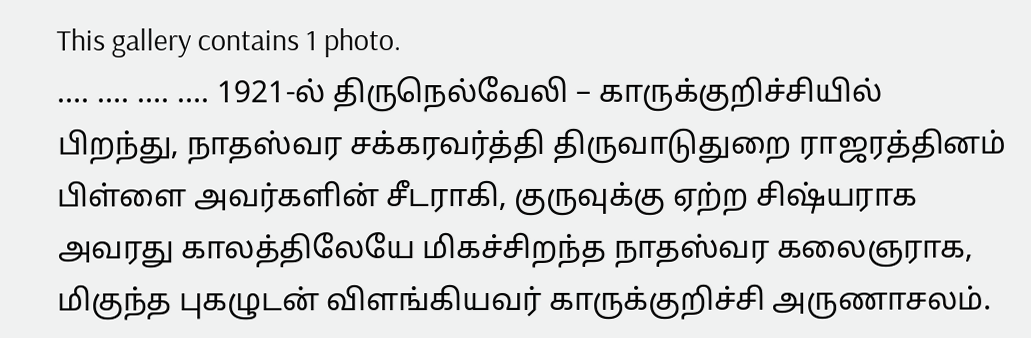This gallery contains 1 photo.
…. …. …. …. 1921-ல் திருநெல்வேலி – காருக்குறிச்சியில் பிறந்து, நாதஸ்வர சக்கரவர்த்தி திருவாடுதுறை ராஜரத்தினம் பிள்ளை அவர்களின் சீடராகி, குருவுக்கு ஏற்ற சிஷ்யராக அவரது காலத்திலேயே மிகச்சிறந்த நாதஸ்வர கலைஞராக, மிகுந்த புகழுடன் விளங்கியவர் காருக்குறிச்சி அருணாசலம்.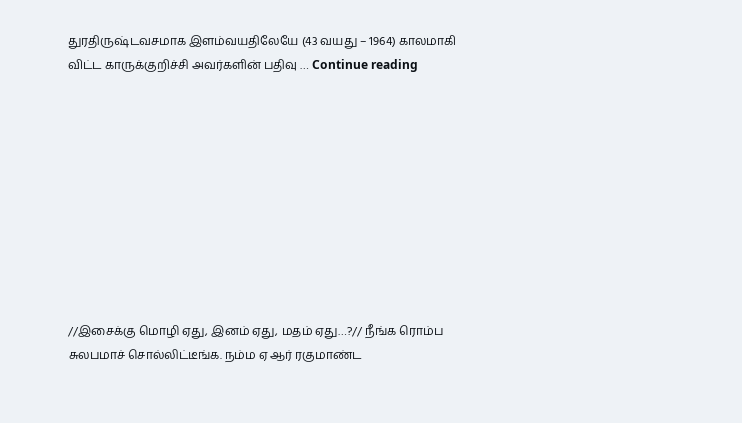துரதிருஷ்டவசமாக இளம்வயதிலேயே (43 வயது – 1964) காலமாகி விட்ட காருக்குறிச்சி அவர்களின் பதிவு … Continue reading










//இசைக்கு மொழி ஏது, இனம் ஏது, மதம் ஏது…?// நீங்க ரொம்ப சுலபமாச் சொல்லிட்டீங்க. நம்ம ஏ ஆர் ரகுமாண்ட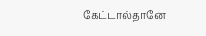கேட்டால்தானே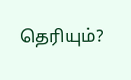தெரியும்?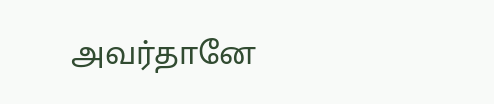அவர்தானே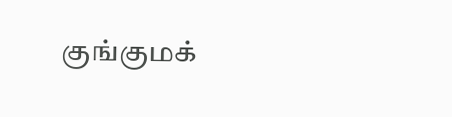குங்குமக்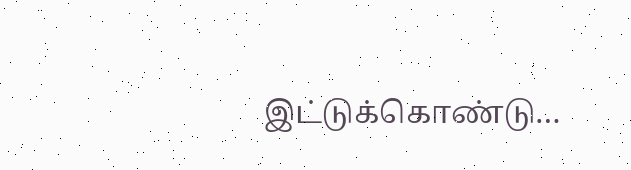இட்டுக்கொண்டு…